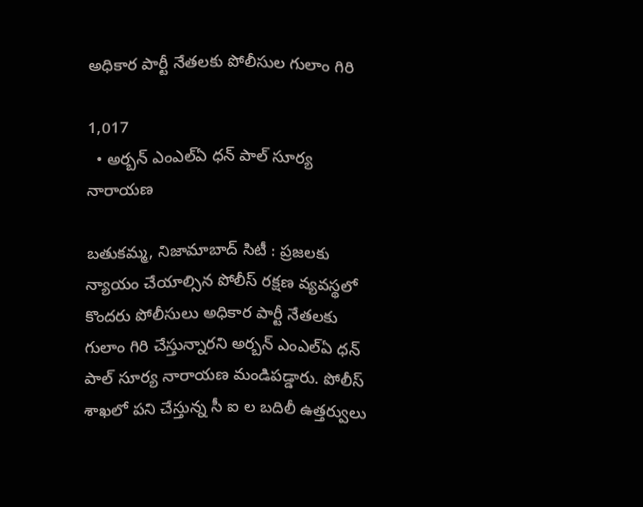అధికార పార్టీ నేతలకు పోలీసుల గులాం గిరి

1,017
  • అర్బన్ ఎంఎల్ఏ ధన్ పాల్ సూర్య నారాయణ

బతుకమ్మ, నిజామాబాద్ సిటీ : ప్రజలకు న్యాయం చేయాల్సిన పోలీస్ రక్షణ వ్యవస్థలో కొందరు పోలీసులు అధికార పార్టీ నేతలకు గులాం గిరి చేస్తున్నారని అర్బన్ ఎంఎల్ఏ ధన్ పాల్ సూర్య నారాయణ మండిపడ్డారు. పోలీస్ శాఖలో పని చేస్తున్న సీ ఐ ల బదిలీ ఉత్తర్వులు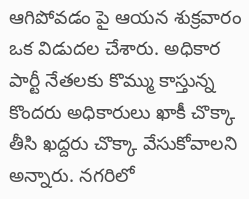ఆగిపోవడం పై ఆయన శుక్రవారం ఒక విడుదల చేశారు. అధికార పార్టీ నేతలకు కొమ్ము కాస్తున్న కొందరు అధికారులు ఖాకీ చొక్కా తీసి ఖద్దరు చొక్కా వేసుకోవాలని అన్నారు. నగరిలో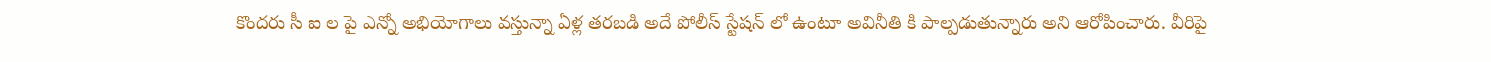కొందరు సీ ఐ ల పై ఎన్నో అభియోగాలు వస్తున్నా ఏళ్ల తరబడి అదే పోలీస్ స్టేషన్ లో ఉంటూ అవినీతి కి పాల్పడుతున్నారు అని ఆరోపించారు. వీరిపై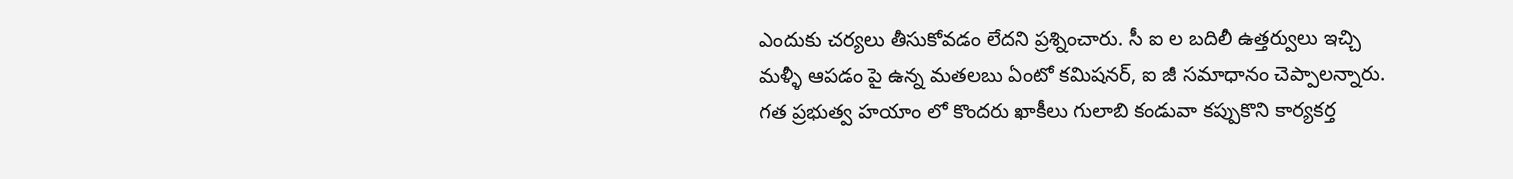ఎందుకు చర్యలు తీసుకోవడం లేదని ప్రశ్నించారు. సీ ఐ ల బదిలీ ఉత్తర్వులు ఇచ్చి మళ్ళీ ఆపడం పై ఉన్న మతలబు ఏంటో కమిషనర్, ఐ జీ సమాధానం చెప్పాలన్నారు. గత ప్రభుత్వ హయాం లో కొందరు ఖాకీలు గులాబి కండువా కప్పుకొని కార్యకర్త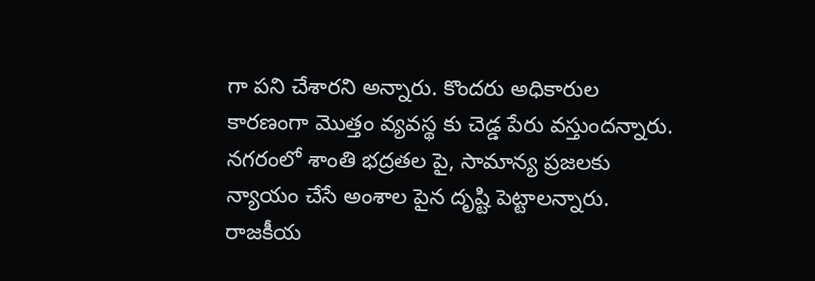గా పని చేశారని అన్నారు. కొందరు అధికారుల కారణంగా మొత్తం వ్యవస్థ కు చెడ్డ పేరు వస్తుందన్నారు. నగరంలో శాంతి భద్రతల పై, సామాన్య ప్రజలకు న్యాయం చేసే అంశాల పైన దృష్టి పెట్టాలన్నారు. రాజకీయ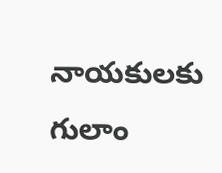నాయకులకు గులాం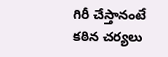గిరీ చేస్తానంటే కఠిన చర్యలు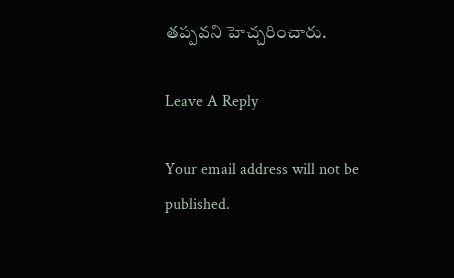తప్పవని హెచ్చరించారు.

Leave A Reply

Your email address will not be published.